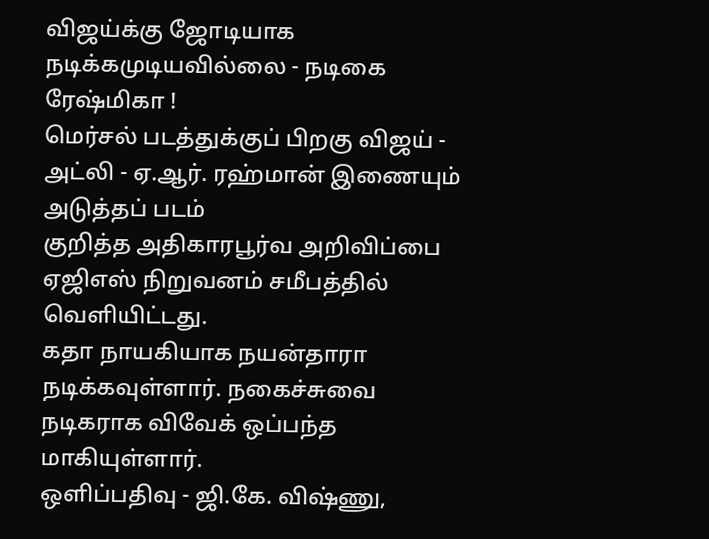விஜய்க்கு ஜோடியாக நடிக்கமுடியவில்லை - நடிகை ரேஷ்மிகா !
மெர்சல் படத்துக்குப் பிறகு விஜய் - அட்லி - ஏ.ஆர். ரஹ்மான் இணையும் அடுத்தப் படம்
குறித்த அதிகாரபூர்வ அறிவிப்பை ஏஜிஎஸ் நிறுவனம் சமீபத்தில் வெளியிட்டது.
கதா நாயகியாக நயன்தாரா நடிக்கவுள்ளார். நகைச்சுவை நடிகராக விவேக் ஒப்பந்த மாகியுள்ளார்.
ஒளிப்பதிவு - ஜி.கே. விஷ்ணு,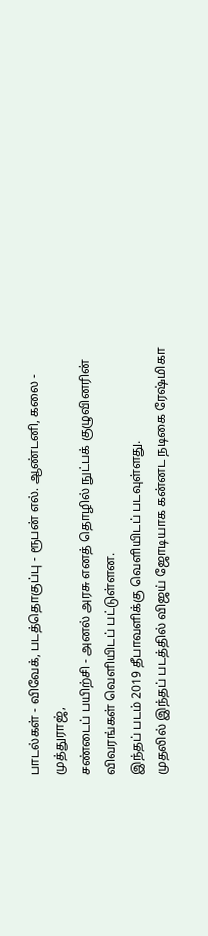பாடல்கள் - விவேக், படத்தொகுப்பு - ரூபன் எல். ஆண்டனி, கலை - முத்துராஜ்,
சண்டைப் பயிற்சி - அனல் அரசு எனத் தொழில் நுட்பக் குழுவினரின் விவரங்கள் வெளியிடப் பட்டுள்ளன.
இந்தப் படம் 2019 தீபாவளிக்கு வெளியிடப் படவுள்ளது.
முதலில் இந்தப் படத்தில் விஜய் ஜோடியாக கன்னட நடிகை ரேஷ்மிகா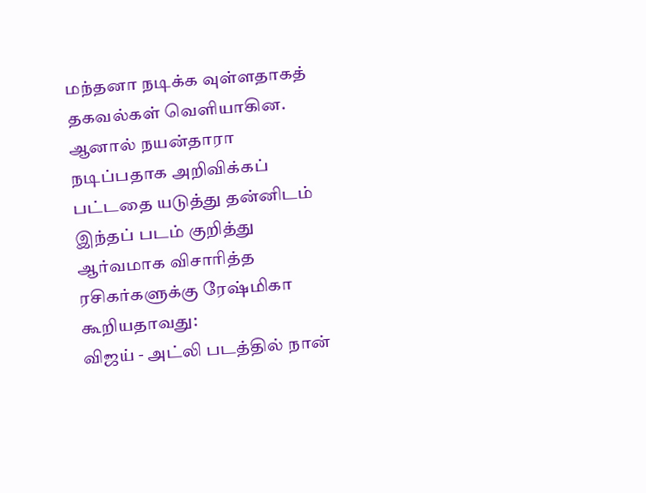மந்தனா நடிக்க வுள்ளதாகத் தகவல்கள் வெளியாகின.
ஆனால் நயன்தாரா நடிப்பதாக அறிவிக்கப் பட்டதை யடுத்து தன்னிடம் இந்தப் படம் குறித்து ஆர்வமாக விசாரித்த ரசிகர்களுக்கு ரேஷ்மிகா கூறியதாவது:
விஜய் - அட்லி படத்தில் நான்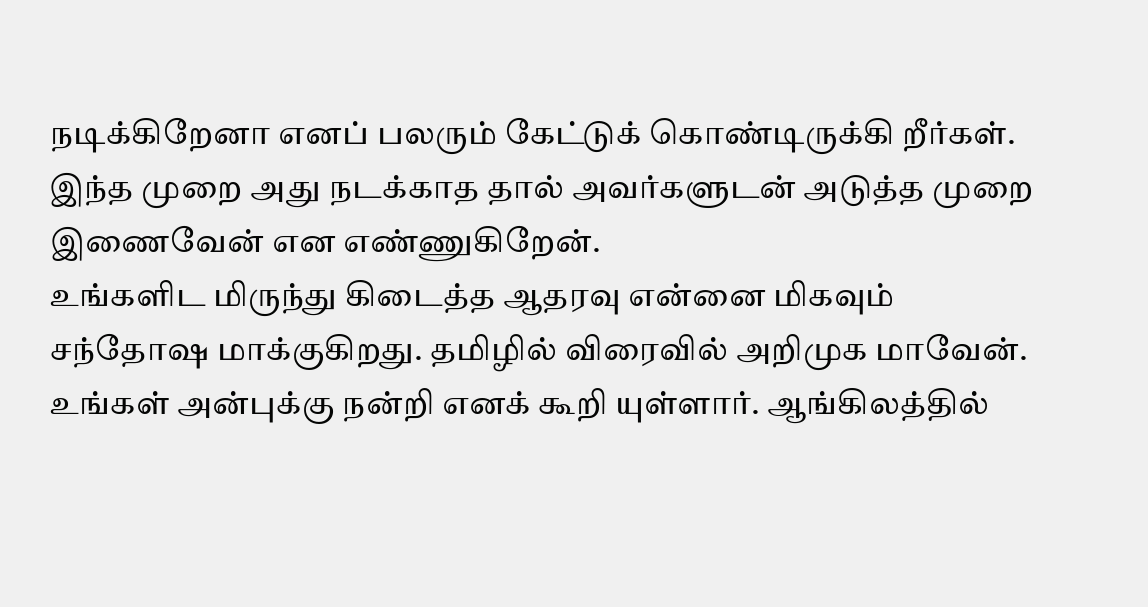நடிக்கிறேனா எனப் பலரும் கேட்டுக் கொண்டிருக்கி றீர்கள்.
இந்த முறை அது நடக்காத தால் அவர்களுடன் அடுத்த முறை இணைவேன் என எண்ணுகிறேன்.
உங்களிட மிருந்து கிடைத்த ஆதரவு என்னை மிகவும் சந்தோஷ மாக்குகிறது. தமிழில் விரைவில் அறிமுக மாவேன்.
உங்கள் அன்புக்கு நன்றி எனக் கூறி யுள்ளார். ஆங்கிலத்தில்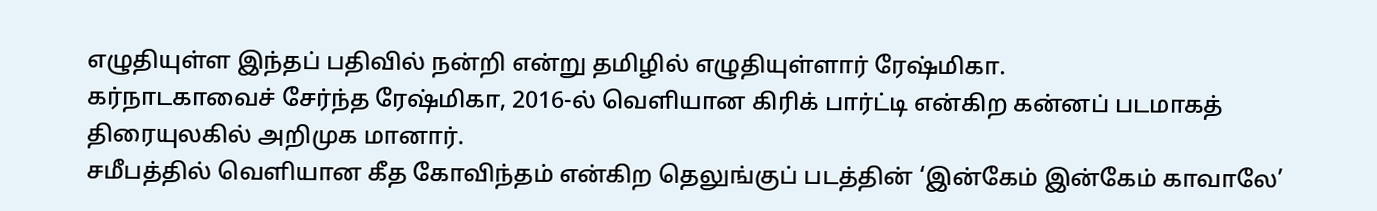எழுதியுள்ள இந்தப் பதிவில் நன்றி என்று தமிழில் எழுதியுள்ளார் ரேஷ்மிகா.
கர்நாடகாவைச் சேர்ந்த ரேஷ்மிகா, 2016-ல் வெளியான கிரிக் பார்ட்டி என்கிற கன்னப் படமாகத் திரையுலகில் அறிமுக மானார்.
சமீபத்தில் வெளியான கீத கோவிந்தம் என்கிற தெலுங்குப் படத்தின் ‘இன்கேம் இன்கேம் காவாலே’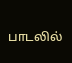பாடலில்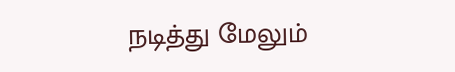நடித்து மேலும்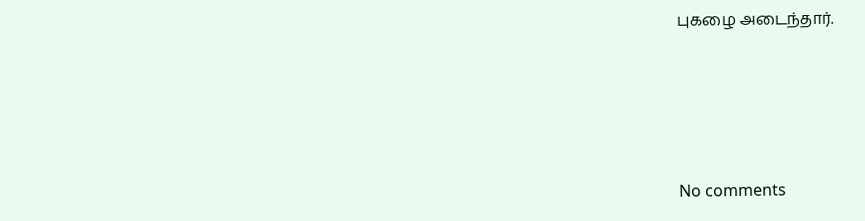புகழை அடைந்தார்.





No comments